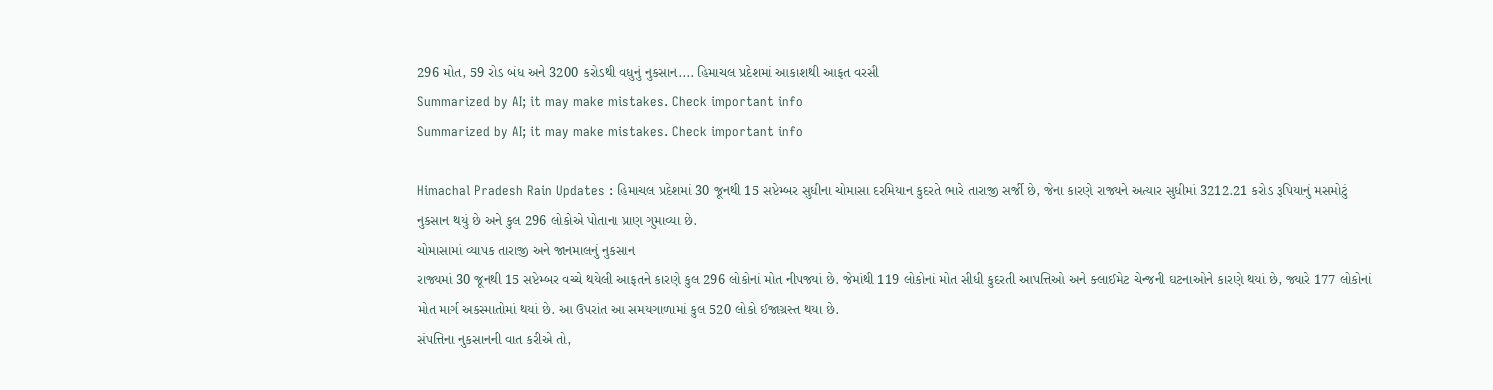296 મોત, 59 રોડ બંધ અને 3200 કરોડથી વધુનું નુકસાન.... હિમાચલ પ્રદેશમાં આકાશથી આફત વરસી
Summarized by AI; it may make mistakes. Check important info
Summarized by AI; it may make mistakes. Check important info

Himachal Pradesh Rain Updates : હિમાચલ પ્રદેશમાં 30 જૂનથી 15 સપ્ટેમ્બર સુધીના ચોમાસા દરમિયાન કુદરતે ભારે તારાજી સર્જી છે, જેના કારણે રાજ્યને અત્યાર સુધીમાં 3212.21 કરોડ રૂપિયાનું મસમોટું નુકસાન થયું છે અને કુલ 296 લોકોએ પોતાના પ્રાણ ગુમાવ્યા છે.
ચોમાસામાં વ્યાપક તારાજી અને જાનમાલનું નુકસાન
રાજ્યમાં 30 જૂનથી 15 સપ્ટેમ્બર વચ્ચે થયેલી આફતને કારણે કુલ 296 લોકોનાં મોત નીપજ્યાં છે. જેમાંથી 119 લોકોનાં મોત સીધી કુદરતી આપત્તિઓ અને ક્લાઈમેટ ચેન્જની ઘટનાઓને કારણે થયાં છે, જ્યારે 177 લોકોનાં મોત માર્ગ અકસ્માતોમાં થયાં છે. આ ઉપરાંત આ સમયગાળામાં કુલ 520 લોકો ઈજાગ્રસ્ત થયા છે.
સંપત્તિના નુકસાનની વાત કરીએ તો,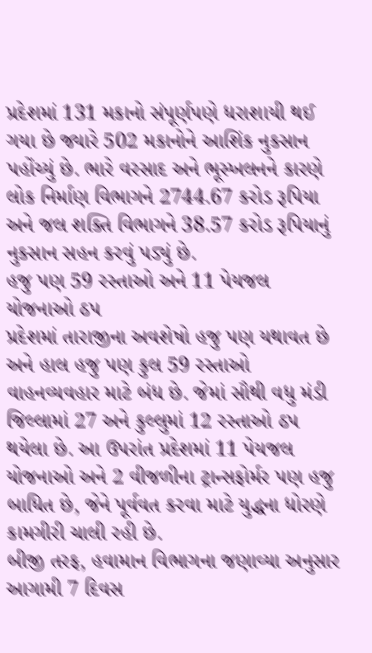પ્રદેશમાં 131 મકાનો સંપૂર્ણપણે ધરાશાયી થઈ ગયા છે જ્યારે 502 મકાનોને આશિંક નુકસાન પહોંચ્યું છે. ભારે વરસાદ અને ભૂસ્ખલનને કારણે લોક નિર્માણ વિભાગને 2744.67 કરોડ રૂપિયા અને જલ શક્તિ વિભાગને 38.57 કરોડ રૂપિયાનું નુકસાન સહન કરવું પડ્યું છે.
હજુ પણ 59 રસ્તાઓ અને 11 પેયજલ યોજનાઓ ઠપ
પ્રદેશમાં તારાજીના અવશેષો હજુ પણ યથાવત છે અને હાલ હજુ પણ કુલ 59 રસ્તાઓ વાહનવ્યવહાર માટે બંધ છે. જેમાં સૌથી વધુ મંડી જિલ્લામાં 27 અને કુલ્લુમાં 12 રસ્તાઓ ઠપ થયેલા છે. આ ઉપરાંત પ્રદેશમાં 11 પેયજલ યોજનાઓ અને 2 વીજળીના ટ્રાન્સફોર્મર પણ હજુ બાધિત છે, જેને પૂર્વવત કરવા માટે યુદ્ધના ધોરણે કામગીરી ચાલી રહી છે.
બીજી તરફ, હવામાન વિભાગના જણાવ્યા અનુસાર આગામી 7 દિવસ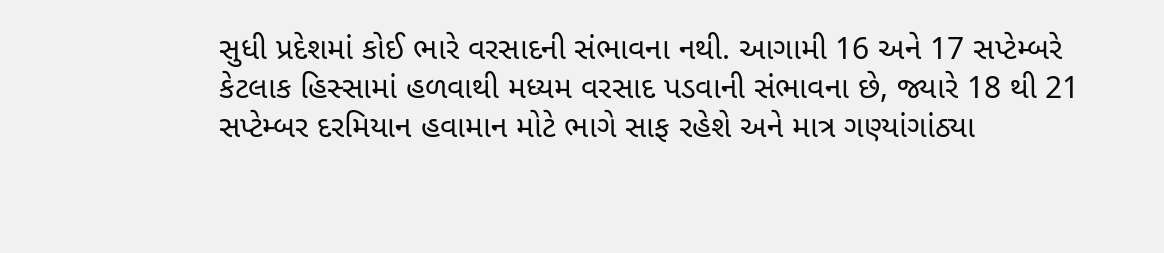સુધી પ્રદેશમાં કોઈ ભારે વરસાદની સંભાવના નથી. આગામી 16 અને 17 સપ્ટેમ્બરે કેટલાક હિસ્સામાં હળવાથી મધ્યમ વરસાદ પડવાની સંભાવના છે, જ્યારે 18 થી 21 સપ્ટેમ્બર દરમિયાન હવામાન મોટે ભાગે સાફ રહેશે અને માત્ર ગણ્યાંગાંઠ્યા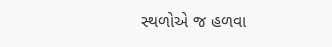સ્થળોએ જ હળવા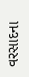વરસાદના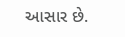આસાર છે.